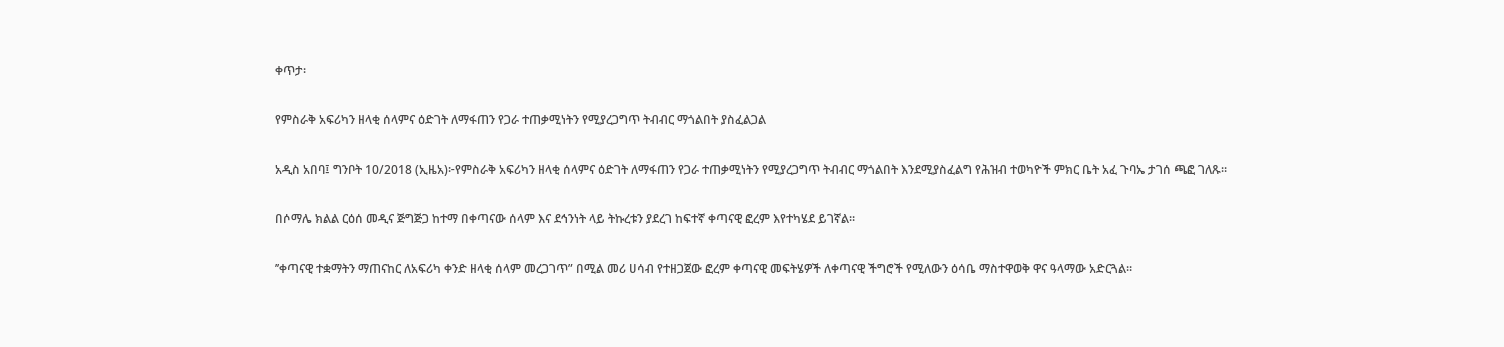ቀጥታ፡

የምስራቅ አፍሪካን ዘላቂ ሰላምና ዕድገት ለማፋጠን የጋራ ተጠቃሚነትን የሚያረጋግጥ ትብብር ማጎልበት ያስፈልጋል

አዲስ አበባ፤ ግንቦት 10/2018 (ኢዜአ)፦የምስራቅ አፍሪካን ዘላቂ ሰላምና ዕድገት ለማፋጠን የጋራ ተጠቃሚነትን የሚያረጋግጥ ትብብር ማጎልበት እንደሚያስፈልግ የሕዝብ ተወካዮች ምክር ቤት አፈ ጉባኤ ታገሰ ጫፎ ገለጹ።

በሶማሌ ክልል ርዕሰ መዲና ጅግጅጋ ከተማ በቀጣናው ሰላም እና ደኅንነት ላይ ትኩረቱን ያደረገ ከፍተኛ ቀጣናዊ ፎረም እየተካሄደ ይገኛል።

’’ቀጣናዊ ተቋማትን ማጠናከር ለአፍሪካ ቀንድ ዘላቂ ሰላም መረጋገጥ” በሚል መሪ ሀሳብ የተዘጋጀው ፎረም ቀጣናዊ መፍትሄዎች ለቀጣናዊ ችግሮች የሚለውን ዕሳቤ ማስተዋወቅ ዋና ዓላማው አድርጓል።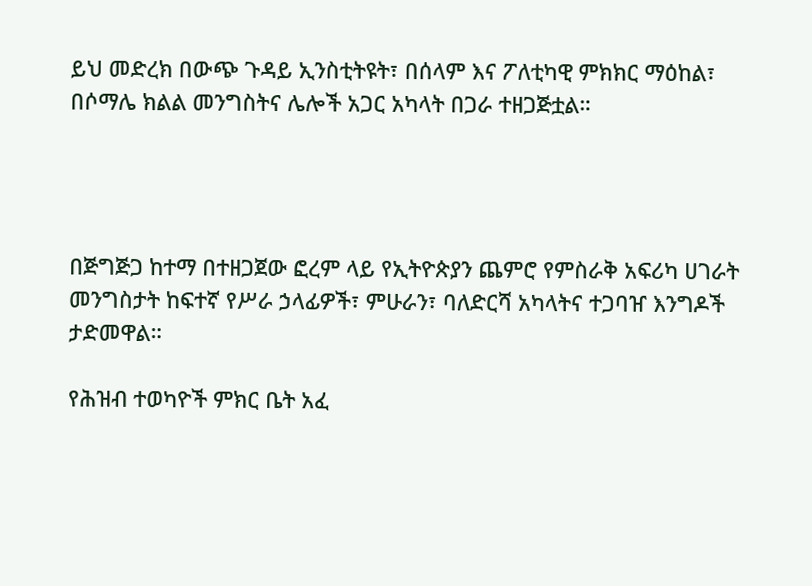ይህ መድረክ በውጭ ጉዳይ ኢንስቲትዩት፣ በሰላም እና ፖለቲካዊ ምክክር ማዕከል፣ በሶማሌ ክልል መንግስትና ሌሎች አጋር አካላት በጋራ ተዘጋጅቷል።




በጅግጅጋ ከተማ በተዘጋጀው ፎረም ላይ የኢትዮጵያን ጨምሮ የምስራቅ አፍሪካ ሀገራት መንግስታት ከፍተኛ የሥራ ኃላፊዎች፣ ምሁራን፣ ባለድርሻ አካላትና ተጋባዠ እንግዶች ታድመዋል።

የሕዝብ ተወካዮች ምክር ቤት አፈ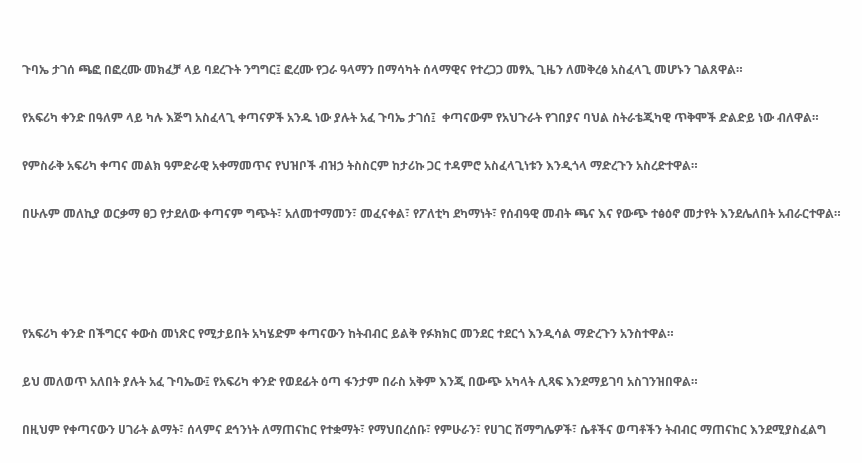ጉባኤ ታገሰ ጫፎ በፎረሙ መክፈቻ ላይ ባደረጉት ንግግር፤ ፎረሙ የጋራ ዓላማን በማሳካት ሰላማዊና የተረጋጋ መፃኢ ጊዜን ለመቅረፅ አስፈላጊ መሆኑን ገልጸዋል።

የአፍሪካ ቀንድ በዓለም ላይ ካሉ እጅግ አስፈላጊ ቀጣናዎች አንዱ ነው ያሉት አፈ ጉባኤ ታገሰ፤  ቀጣናውም የአህጉራት የገበያና ባህል ስትራቴጂካዊ ጥቅሞች ድልድይ ነው ብለዋል።

የምስራቅ አፍሪካ ቀጣና መልክ ዓምድራዊ አቀማመጥና የህዝቦች ብዝኃ ትስስርም ከታሪኩ ጋር ተዳምሮ አስፈላጊነቱን እንዲጎላ ማድረጉን አስረድተዋል።

በሁሉም መለኪያ ወርቃማ ፀጋ የታደለው ቀጣናም ግጭት፣ አለመተማመን፣ መፈናቀል፣ የፖለቲካ ደካማነት፣ የሰብዓዊ መብት ጫና እና የውጭ ተፅዕኖ መታየት እንደሌለበት አብራርተዋል።




የአፍሪካ ቀንድ በችግርና ቀውስ መነጽር የሚታይበት አካሄድም ቀጣናውን ከትብብር ይልቅ የፉክክር መንደር ተደርጎ እንዲሳል ማድረጉን አንስተዋል።

ይህ መለወጥ አለበት ያሉት አፈ ጉባኤው፤ የአፍሪካ ቀንድ የወደፊት ዕጣ ፋንታም በራስ አቅም እንጂ በውጭ አካላት ሊጻፍ እንደማይገባ አስገንዝበዋል።

በዚህም የቀጣናውን ሀገራት ልማት፣ ሰላምና ደኅንነት ለማጠናከር የተቋማት፣ የማህበረሰቡ፣ የምሁራን፣ የሀገር ሽማግሌዎች፣ ሴቶችና ወጣቶችን ትብብር ማጠናከር እንደሚያስፈልግ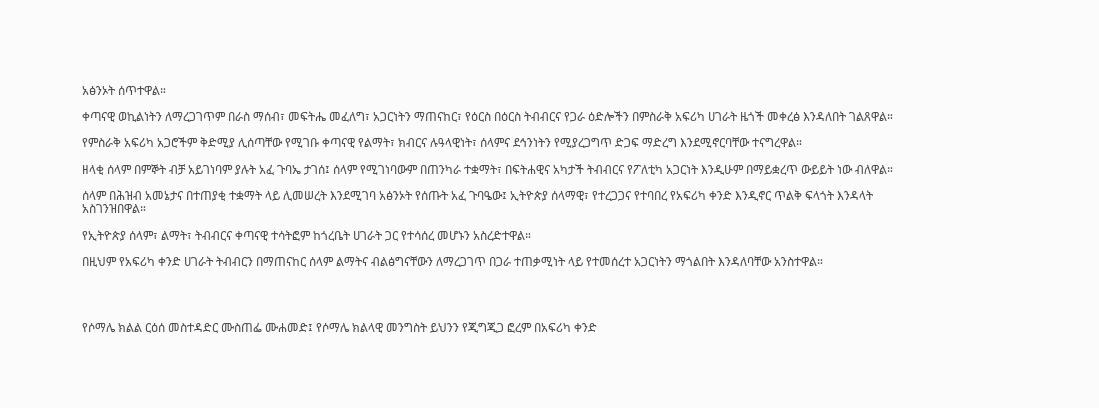አፅንኦት ሰጥተዋል።

ቀጣናዊ ወኪልነትን ለማረጋገጥም በራስ ማሰብ፣ መፍትሔ መፈለግ፣ አጋርነትን ማጠናከር፣ የዕርስ በዕርስ ትብብርና የጋራ ዕድሎችን በምስራቅ አፍሪካ ሀገራት ዜጎች መቀረፅ እንዳለበት ገልጸዋል።

የምስራቅ አፍሪካ አጋሮችም ቅድሚያ ሊሰጣቸው የሚገቡ ቀጣናዊ የልማት፣ ክብርና ሉዓላዊነት፣ ሰላምና ደኅንነትን የሚያረጋግጥ ድጋፍ ማድረግ እንደሚኖርባቸው ተናግረዋል።

ዘላቂ ሰላም በምኞት ብቻ አይገነባም ያሉት አፈ ጉባኤ ታገሰ፤ ሰላም የሚገነባውም በጠንካራ ተቋማት፣ በፍትሐዊና አካታች ትብብርና የፖለቲካ አጋርነት እንዲሁም በማይቋረጥ ውይይት ነው ብለዋል።

ሰላም በሕዝብ አመኔታና በተጠያቂ ተቋማት ላይ ሊመሠረት እንደሚገባ አፅንኦት የሰጡት አፈ ጉባዔው፤ ኢትዮጵያ ሰላማዊ፣ የተረጋጋና የተባበረ የአፍሪካ ቀንድ እንዲኖር ጥልቅ ፍላጎት እንዳላት አስገንዝበዋል።

የኢትዮጵያ ሰላም፣ ልማት፣ ትብብርና ቀጣናዊ ተሳትፎም ከጎረቤት ሀገራት ጋር የተሳሰረ መሆኑን አስረድተዋል።

በዚህም የአፍሪካ ቀንድ ሀገራት ትብብርን በማጠናከር ሰላም ልማትና ብልፅግናቸውን ለማረጋገጥ በጋራ ተጠቃሚነት ላይ የተመሰረተ አጋርነትን ማጎልበት እንዳለባቸው አንስተዋል።




የሶማሌ ክልል ርዕሰ መስተዳድር ሙስጠፌ ሙሐመድ፤ የሶማሌ ክልላዊ መንግስት ይህንን የጂግጂጋ ፎረም በአፍሪካ ቀንድ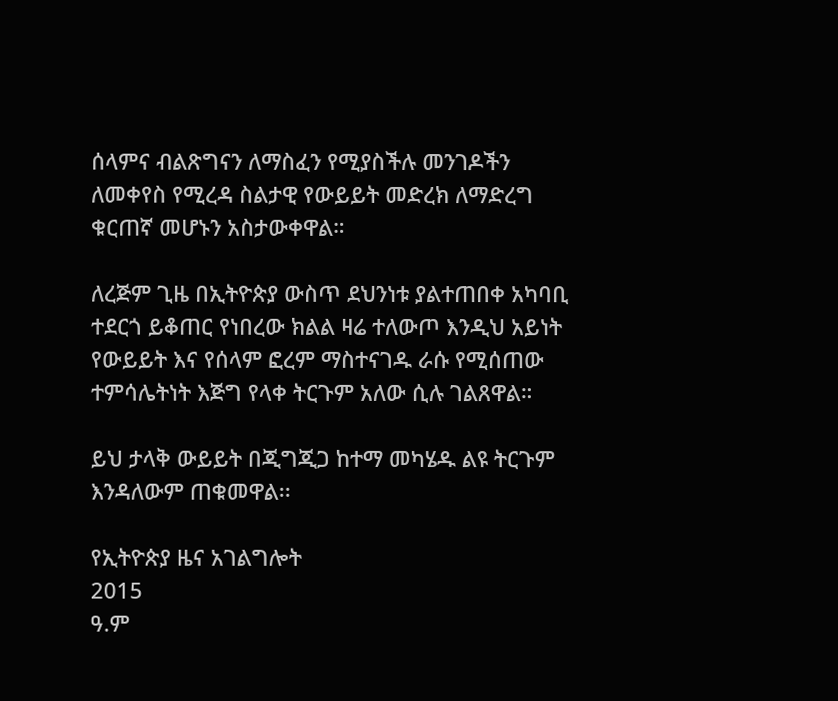ሰላምና ብልጽግናን ለማስፈን የሚያስችሉ መንገዶችን ለመቀየስ የሚረዳ ስልታዊ የውይይት መድረክ ለማድረግ ቁርጠኛ መሆኑን አስታውቀዋል።

ለረጅም ጊዜ በኢትዮጵያ ውስጥ ደህንነቱ ያልተጠበቀ አካባቢ ተደርጎ ይቆጠር የነበረው ክልል ዛሬ ተለውጦ እንዲህ አይነት የውይይት እና የሰላም ፎረም ማስተናገዱ ራሱ የሚሰጠው ተምሳሌትነት እጅግ የላቀ ትርጉም አለው ሲሉ ገልጸዋል።

ይህ ታላቅ ውይይት በጂግጂጋ ከተማ መካሄዱ ልዩ ትርጉም እንዳለውም ጠቁመዋል፡፡

የኢትዮጵያ ዜና አገልግሎት
2015
ዓ.ም